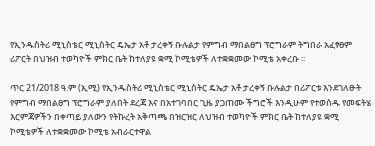የኢንዱስትሪ ሚኒስቴር ሚኒስትር ዴኤታ አቶ ታረቀኝ ቡሉልታ የምግብ ማበልፀግ ፕሮግራም ትግበራ አፈፃፀም ሪፖርት በህዝብ ተወካዮች ምክር ቤት ከተለያዩ ቋሚ ኮሚቴዎች ለተቋቋመው ኮሚቴ አቀረቡ ፡፡

ጥር 21/2018 ዓ.ም (ኢሚ) የኢንዱስትሪ ሚኒስቴር ሚኒስትር ዴኤታ አቶ ታረቀኝ ቡሉልታ በሪፖርቱ እንደገለፁት የምግብ ማበልፀግ ፕሮግራም ያለበት ደረጃ እና በአተገባበር ጊዜ ያጋጠሙ ችግሮች እንዲሁም የተወሰዱ የመፍትሄ እርምጃዎችን በቀጣይ ያለውን የትኩረት አቅጣጫ በዝርዝር ለህዝብ ተወካዮች ምክር ቤት ከተለያዩ ቋሚ ኮሚቴዎች ለተቋቋመው ኮሚቴ አብራርተዋል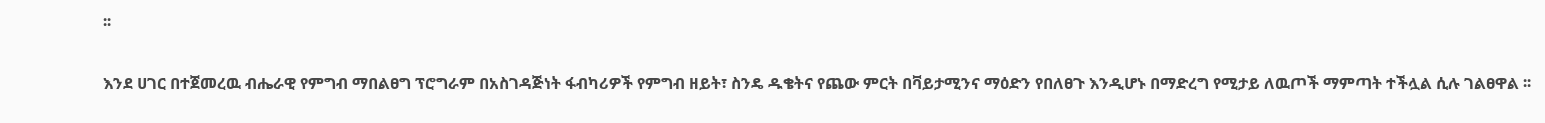፡፡

እንደ ሀገር በተጀመረዉ ብሔራዊ የምግብ ማበልፀግ ፕሮግራም በአስገዳጅነት ፋብካሪዎች የምግብ ዘይት፣ ስንዴ ዱቄትና የጨው ምርት በቫይታሚንና ማዕድን የበለፀጉ እንዲሆኑ በማድረግ የሚታይ ለዉጦች ማምጣት ተችሏል ሲሉ ገልፀዋል ፡፡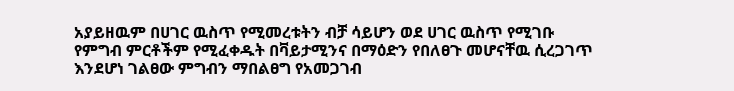አያይዘዉም በሀገር ዉስጥ የሚመረቱትን ብቻ ሳይሆን ወደ ሀገር ዉስጥ የሚገቡ የምግብ ምርቶችም የሚፈቀዱት በቫይታሚንና በማዕድን የበለፀጉ መሆናቸዉ ሲረጋገጥ እንደሆነ ገልፀው ምግብን ማበልፀግ የአመጋገብ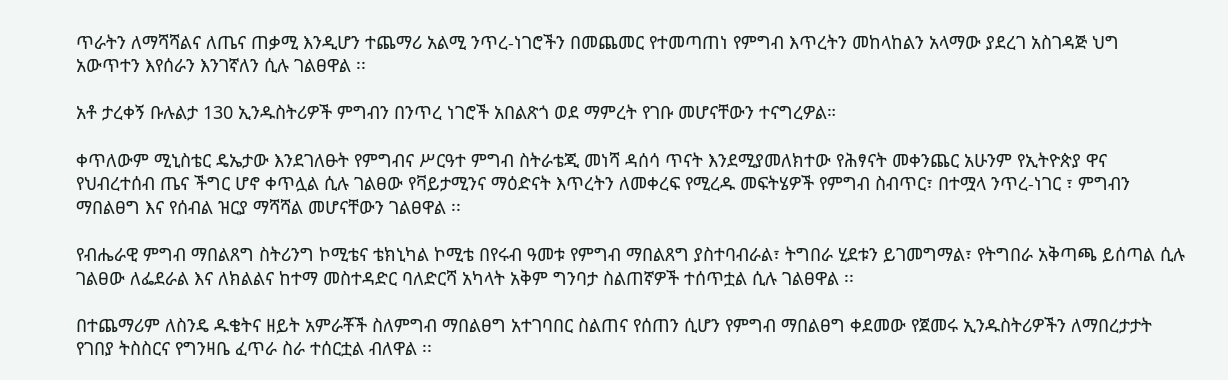ጥራትን ለማሻሻልና ለጤና ጠቃሚ እንዲሆን ተጨማሪ አልሚ ንጥረ-ነገሮችን በመጨመር የተመጣጠነ የምግብ እጥረትን መከላከልን አላማው ያደረገ አስገዳጅ ህግ አውጥተን እየሰራን እንገኛለን ሲሉ ገልፀዋል ፡፡

አቶ ታረቀኝ ቡሉልታ 130 ኢንዱስትሪዎች ምግብን በንጥረ ነገሮች አበልጽጎ ወደ ማምረት የገቡ መሆናቸውን ተናግረዎል።

ቀጥለውም ሚኒስቴር ዴኤታው እንደገለፁት የምግብና ሥርዓተ ምግብ ስትራቴጂ መነሻ ዳሰሳ ጥናት እንደሚያመለክተው የሕፃናት መቀንጨር አሁንም የኢትዮጵያ ዋና የህብረተሰብ ጤና ችግር ሆኖ ቀጥሏል ሲሉ ገልፀው የቫይታሚንና ማዕድናት እጥረትን ለመቀረፍ የሚረዱ መፍትሄዎች የምግብ ስብጥር፣ በተሟላ ንጥረ-ነገር ፣ ምግብን ማበልፀግ እና የሰብል ዝርያ ማሻሻል መሆናቸውን ገልፀዋል ፡፡

የብሔራዊ ምግብ ማበልጸግ ስትሪንግ ኮሚቴና ቴክኒካል ኮሚቴ በየሩብ ዓመቱ የምግብ ማበልጸግ ያስተባብራል፣ ትግበራ ሂደቱን ይገመግማል፣ የትግበራ አቅጣጫ ይሰጣል ሲሉ ገልፀው ለፌደራል እና ለክልልና ከተማ መስተዳድር ባለድርሻ አካላት አቅም ግንባታ ስልጠኛዎች ተሰጥቷል ሲሉ ገልፀዋል ፡፡

በተጨማሪም ለስንዴ ዱቄትና ዘይት አምራቾች ስለምግብ ማበልፀግ አተገባበር ስልጠና የሰጠን ሲሆን የምግብ ማበልፀግ ቀደመው የጀመሩ ኢንዱስትሪዎችን ለማበረታታት የገበያ ትስስርና የግንዛቤ ፈጥራ ስራ ተሰርቷል ብለዋል ፡፡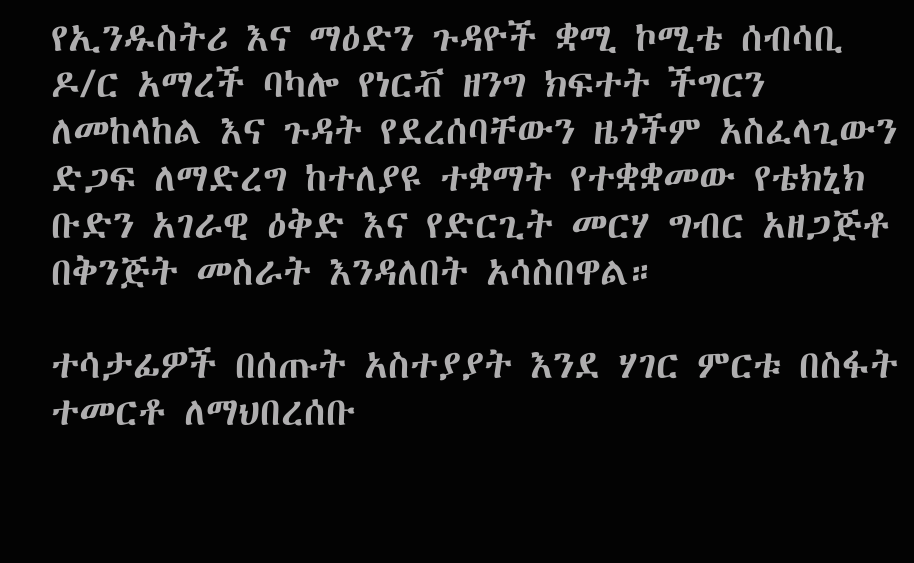የኢንዱስትሪ እና ማዕድን ጉዳዮች ቋሚ ኮሚቴ ሰብሳቢ ዶ/ር አማረች ባካሎ የነርቭ ዘንግ ክፍተት ችግርን ለመከላከል እና ጉዳት የደረሰባቸውን ዜጎችም አስፈላጊውን ድጋፍ ለማድረግ ከተለያዩ ተቋማት የተቋቋመው የቴክኒክ ቡድን አገራዊ ዕቅድ እና የድርጊት መርሃ ግብር አዘጋጅቶ በቅንጅት መስራት እንዳለበት አሳስበዋል።

ተሳታፊዎች በሰጡት አስተያያት እንደ ሃገር ምርቱ በስፋት ተመርቶ ለማህበረሰቡ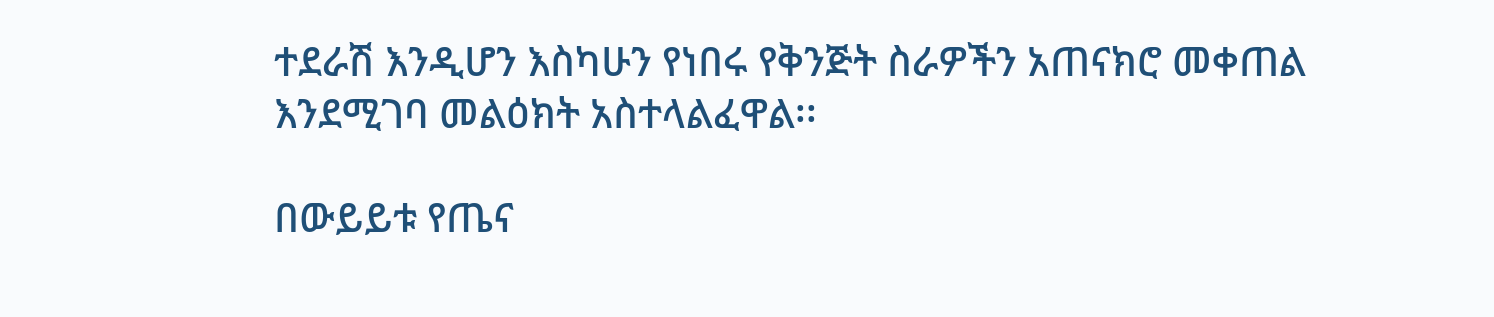ተደራሽ እንዲሆን እስካሁን የነበሩ የቅንጅት ስራዎችን አጠናክሮ መቀጠል እንደሚገባ መልዕክት አስተላልፈዋል፡፡

በውይይቱ የጤና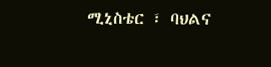ሚኒስቴር ፣ ባህልና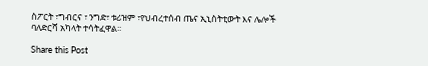ስፖርት ፣ግብርና ፣ ንግድ፣ ቱሪዝም ፣የህብረተሰብ ጤና ኢኒስትቲውት እና ሌሎች ባለድርሻ አካላት ተሳትፈዋል፡፡

Share this Post